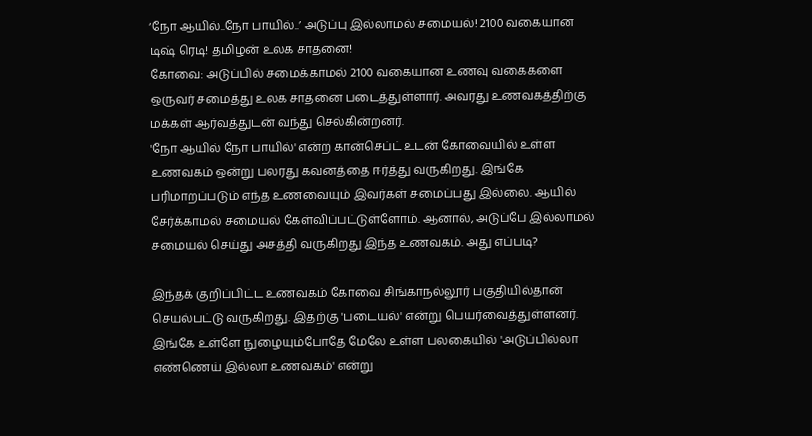‘நோ ஆயில்..நோ பாயில்..’ அடுப்பு இல்லாமல் சமையல்! 2100 வகையான டிஷ் ரெடி! தமிழன் உலக சாதனை!
கோவை: அடுப்பில் சமைக்காமல் 2100 வகையான உணவு வகைகளை ஒருவர் சமைத்து உலக சாதனை படைத்துள்ளார். அவரது உணவகத்திற்கு மக்கள் ஆர்வத்துடன் வந்து செல்கின்றனர்.
'நோ ஆயில் நோ பாயில்' என்ற கான்செப்ட் உடன் கோவையில் உள்ள உணவகம் ஒன்று பலரது கவனத்தை ஈர்த்து வருகிறது. இங்கே பரிமாறப்படும் எந்த உணவையும் இவர்கள் சமைப்பது இல்லை. ஆயில் சேர்க்காமல் சமையல் கேள்விப்பட்டுள்ளோம். ஆனால், அடுப்பே இல்லாமல் சமையல் செய்து அசத்தி வருகிறது இந்த உணவகம். அது எப்படி?

இந்தக் குறிப்பிட்ட உணவகம் கோவை சிங்காநல்லூர் பகுதியில்தான் செயல்பட்டு வருகிறது. இதற்கு 'படையல்' என்று பெயர்வைத்துள்ளனர். இங்கே உள்ளே நுழையும்போதே மேலே உள்ள பலகையில் 'அடுப்பில்லா எண்ணெய் இல்லா உணவகம்' என்று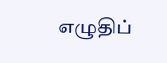எழுதிப்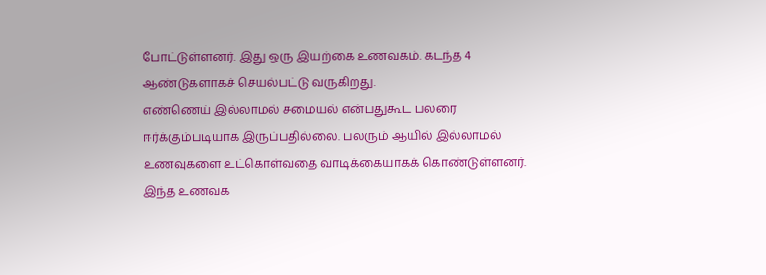போட்டுள்ளனர். இது ஒரு இயற்கை உணவகம். கடந்த 4 ஆண்டுகளாகச் செயல்பட்டு வருகிறது.
எண்ணெய் இல்லாமல் சமையல் என்பதுகூட பலரை ஈர்க்கும்படியாக இருப்பதில்லை. பலரும் ஆயில் இல்லாமல் உணவுகளை உட்கொள்வதை வாடிக்கையாகக் கொண்டுள்ளனர். இந்த உணவக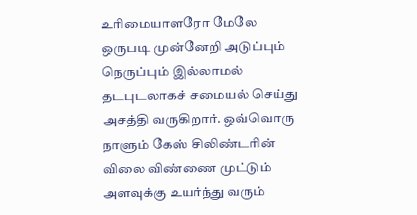உரிமையாளரோ மேலே ஒருபடி முன்னேறி அடுப்பும் நெருப்பும் இல்லாமல் தடபுடலாகச் சமையல் செய்து அசத்தி வருகிறார். ஒவ்வொரு நாளும் கேஸ் சிலிண்டரின் விலை விண்ணை முட்டும் அளவுக்கு உயர்ந்து வரும்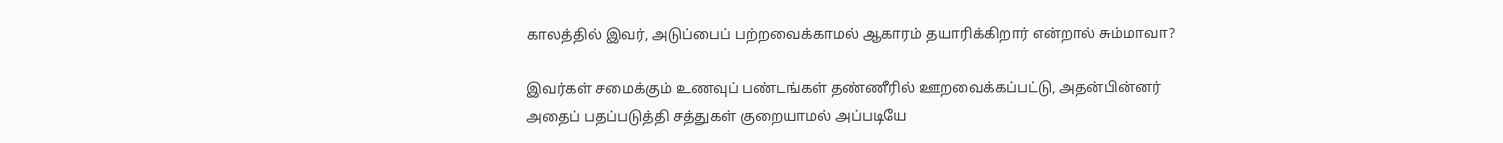காலத்தில் இவர், அடுப்பைப் பற்றவைக்காமல் ஆகாரம் தயாரிக்கிறார் என்றால் சும்மாவா?

இவர்கள் சமைக்கும் உணவுப் பண்டங்கள் தண்ணீரில் ஊறவைக்கப்பட்டு, அதன்பின்னர் அதைப் பதப்படுத்தி சத்துகள் குறையாமல் அப்படியே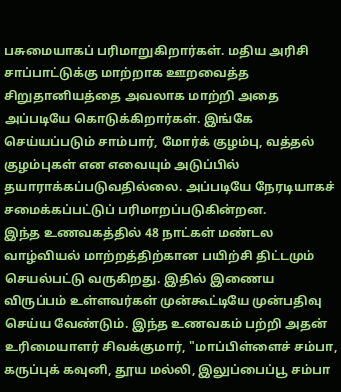பசுமையாகப் பரிமாறுகிறார்கள். மதிய அரிசி சாப்பாட்டுக்கு மாற்றாக ஊறவைத்த சிறுதானியத்தை அவலாக மாற்றி அதை அப்படியே கொடுக்கிறார்கள். இங்கே செய்யப்படும் சாம்பார், மோர்க் குழம்பு, வத்தல் குழம்புகள் என எவையும் அடுப்பில் தயாராக்கப்படுவதில்லை. அப்படியே நேரடியாகச் சமைக்கப்பட்டுப் பரிமாறப்படுகின்றன.
இந்த உணவகத்தில் 48 நாட்கள் மண்டல வாழ்வியல் மாற்றத்திற்கான பயிற்சி திட்டமும் செயல்பட்டு வருகிறது. இதில் இணைய விருப்பம் உள்ளவர்கள் முன்கூட்டியே முன்பதிவு செய்ய வேண்டும். இந்த உணவகம் பற்றி அதன் உரிமையாளர் சிவக்குமார், "மாப்பிள்ளைச் சம்பா, கருப்புக் கவுனி, தூய மல்லி, இலுப்பைப்பூ சம்பா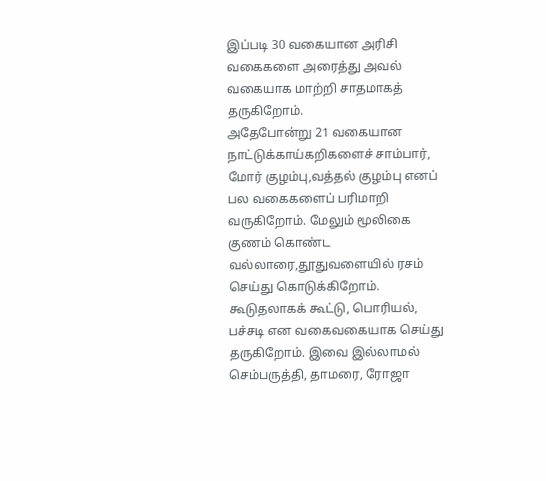இப்படி 30 வகையான அரிசி வகைகளை அரைத்து அவல் வகையாக மாற்றி சாதமாகத் தருகிறோம்.
அதேபோன்று 21 வகையான நாட்டுக்காய்கறிகளைச் சாம்பார், மோர் குழம்பு,வத்தல் குழம்பு எனப் பல வகைகளைப் பரிமாறி வருகிறோம். மேலும் மூலிகை குணம் கொண்ட வல்லாரை,தூதுவளையில் ரசம் செய்து கொடுக்கிறோம். கூடுதலாகக் கூட்டு, பொரியல், பச்சடி என வகைவகையாக செய்து தருகிறோம். இவை இல்லாமல் செம்பருத்தி, தாமரை, ரோஜா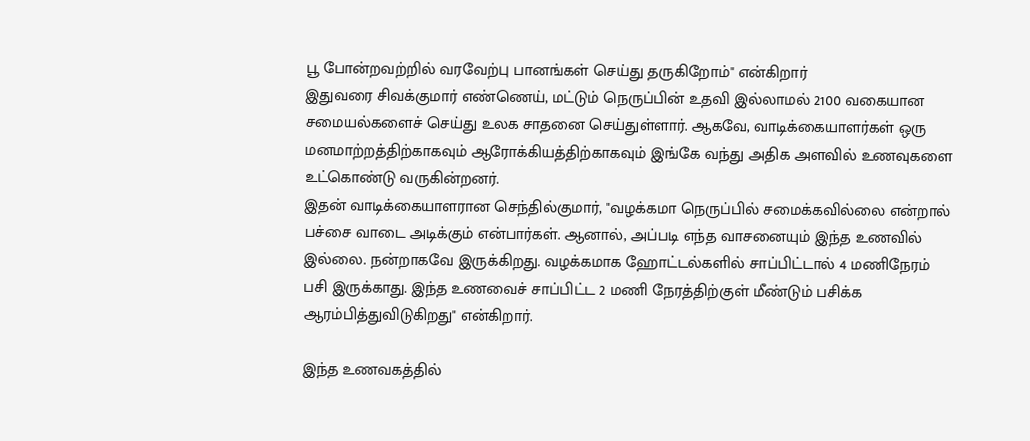பூ போன்றவற்றில் வரவேற்பு பானங்கள் செய்து தருகிறோம்" என்கிறார்
இதுவரை சிவக்குமார் எண்ணெய், மட்டும் நெருப்பின் உதவி இல்லாமல் 2100 வகையான சமையல்களைச் செய்து உலக சாதனை செய்துள்ளார். ஆகவே, வாடிக்கையாளர்கள் ஒரு மனமாற்றத்திற்காகவும் ஆரோக்கியத்திற்காகவும் இங்கே வந்து அதிக அளவில் உணவுகளை உட்கொண்டு வருகின்றனர்.
இதன் வாடிக்கையாளரான செந்தில்குமார், "வழக்கமா நெருப்பில் சமைக்கவில்லை என்றால் பச்சை வாடை அடிக்கும் என்பார்கள். ஆனால், அப்படி எந்த வாசனையும் இந்த உணவில் இல்லை. நன்றாகவே இருக்கிறது. வழக்கமாக ஹோட்டல்களில் சாப்பிட்டால் 4 மணிநேரம் பசி இருக்காது. இந்த உணவைச் சாப்பிட்ட 2 மணி நேரத்திற்குள் மீண்டும் பசிக்க ஆரம்பித்துவிடுகிறது" என்கிறார்.

இந்த உணவகத்தில்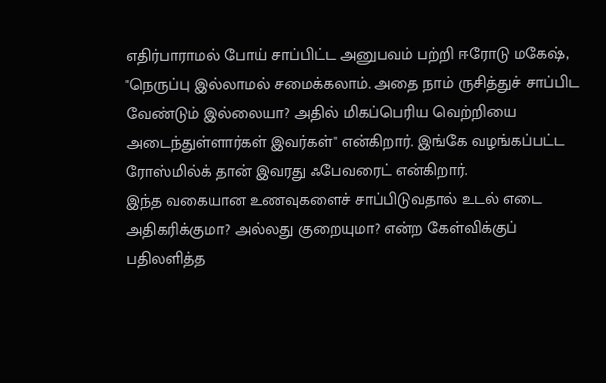எதிர்பாராமல் போய் சாப்பிட்ட அனுபவம் பற்றி ஈரோடு மகேஷ், "நெருப்பு இல்லாமல் சமைக்கலாம். அதை நாம் ருசித்துச் சாப்பிட வேண்டும் இல்லையா? அதில் மிகப்பெரிய வெற்றியை அடைந்துள்ளார்கள் இவர்கள்" என்கிறார். இங்கே வழங்கப்பட்ட ரோஸ்மில்க் தான் இவரது ஃபேவரைட் என்கிறார்.
இந்த வகையான உணவுகளைச் சாப்பிடுவதால் உடல் எடை அதிகரிக்குமா? அல்லது குறையுமா? என்ற கேள்விக்குப் பதிலளித்த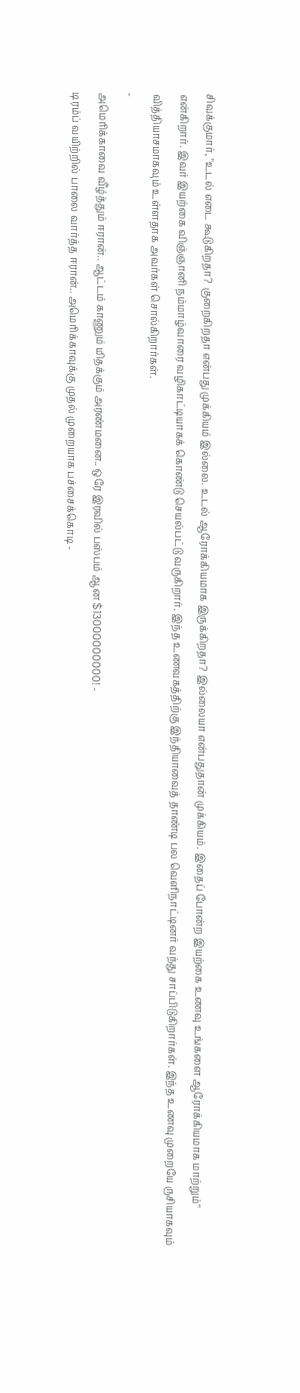சிவக்குமார், "உடல் எடை கூடுகிறதா? குறைகிறதா என்பது முக்கியம் இல்லை. உடல் ஆரோக்கியமாக இருக்கிறதா? இல்லையா என்பதுதான் முக்கியம். இதைப் போன்ற இயற்கை உணவு உங்களை ஆரோக்கியமாக மாற்றும்" என்கிறார். இவர் இயற்கை விஞ்ஞானி நம்மாழ்வாரை வழிகாட்டியாகக் கொண்டு செயல்பட்டு வருகிறார். இந்த உணவகத்திற்கு இந்தியாவைத் தாண்டி பல வெளிநாட்டினர் வந்து சாப்பிடுகிறார்கள். இந்த உணவு முறையே ருசியாகவும் வித்தியாசமாகவும் உள்ளதாக அவர்கள் சொல்கிறார்கள்.
-
அமெரிக்காவை வீழ்த்தும் ஈரான்.. ஆட்டம் காணும் மிதக்கும் அரண்மனை.. ஒரே இரவில் பஸ்பம் ஆன $13000000000! -
டிரம்ப் வயிற்றில் பாலை வார்த்த ஈரான்.. அமெரிக்காவுக்கு முதல் முறையாக பச்சைக்கொடி -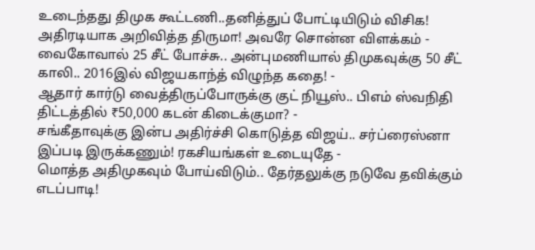உடைந்தது திமுக கூட்டணி..தனித்துப் போட்டியிடும் விசிக! அதிரடியாக அறிவித்த திருமா! அவரே சொன்ன விளக்கம் -
வைகோவால் 25 சீட் போச்சு.. அன்புமணியால் திமுகவுக்கு 50 சீட் காலி.. 2016இல் விஜயகாந்த் விழுந்த கதை! -
ஆதார் கார்டு வைத்திருப்போருக்கு குட் நியூஸ்.. பிஎம் ஸ்வநிதி திட்டத்தில் ₹50,000 கடன் கிடைக்குமா? -
சங்கீதாவுக்கு இன்ப அதிர்ச்சி கொடுத்த விஜய்.. சர்ப்ரைஸ்னா இப்படி இருக்கணும்! ரகசியங்கள் உடையுதே -
மொத்த அதிமுகவும் போய்விடும்.. தேர்தலுக்கு நடுவே தவிக்கும் எடப்பாடி!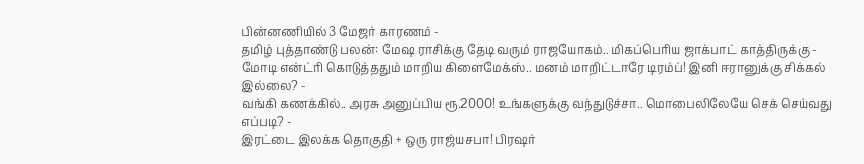பின்னணியில் 3 மேஜர் காரணம் -
தமிழ் புத்தாண்டு பலன்: மேஷ ராசிக்கு தேடி வரும் ராஜயோகம்.. மிகப்பெரிய ஜாக்பாட் காத்திருக்கு -
மோடி என்ட்ரி கொடுத்ததும் மாறிய கிளைமேக்ஸ்.. மனம் மாறிட்டாரே டிரம்ப்! இனி ஈரானுக்கு சிக்கல் இல்லை? -
வங்கி கணக்கில்.. அரசு அனுப்பிய ரூ.2000! உங்களுக்கு வந்துடுச்சா.. மொபைலிலேயே செக் செய்வது எப்படி? -
இரட்டை இலக்க தொகுதி + ஒரு ராஜ்யசபா! பிரஷர்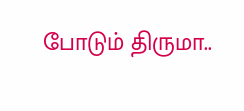போடும் திருமா..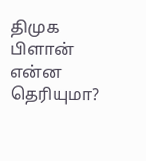திமுக பிளான் என்ன தெரியுமா?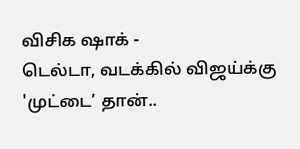விசிக ஷாக் -
டெல்டா, வடக்கில் விஜய்க்கு 'முட்டை’ தான்..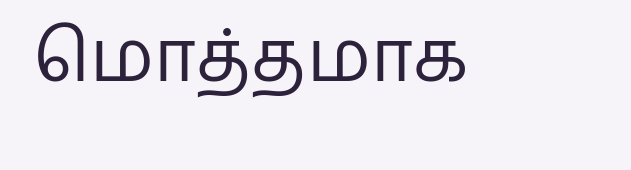மொத்தமாக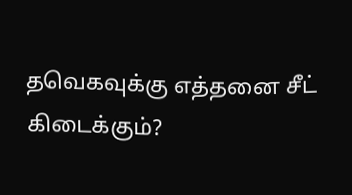தவெகவுக்கு எத்தனை சீட் கிடைக்கும்?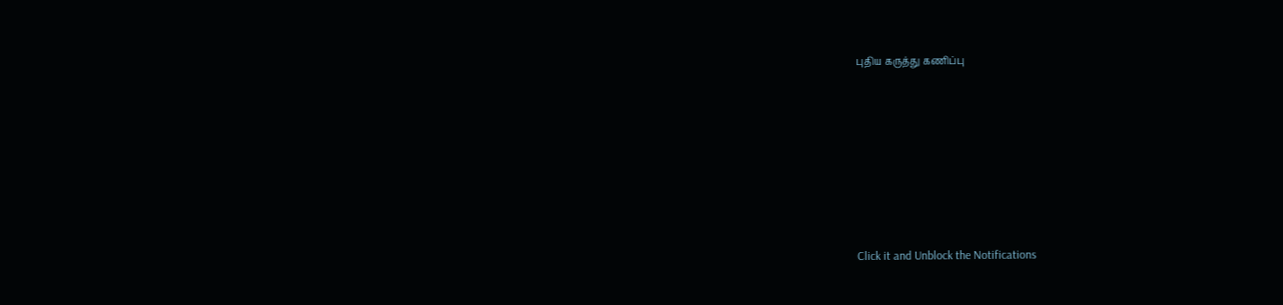புதிய கருத்து கணிப்பு












Click it and Unblock the Notifications